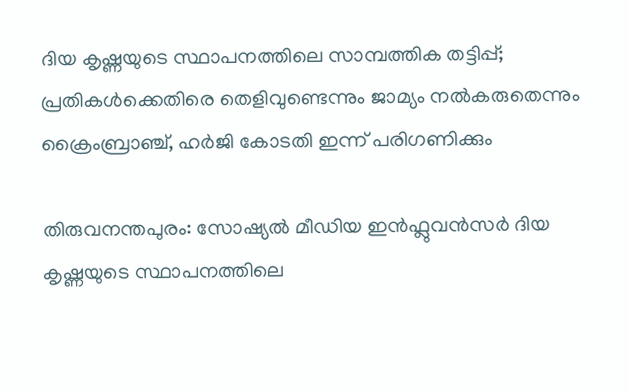ദിയ കൃഷ്ണയുടെ സ്ഥാപനത്തിലെ സാമ്പത്തിക തട്ടിപ്പ്; പ്രതികൾക്കെതിരെ തെളിവുണ്ടെന്നും ജാമ്യം നൽകരുതെന്നും ക്രൈംബ്രാഞ്ച്, ഹർജി കോടതി ഇന്ന് പരിഗണിക്കും

തിരുവനന്തപുരം: സോഷ്യൽ മീഡിയ ഇൻഫ്ലുവൻസർ ദിയ കൃഷ്ണയുടെ സ്ഥാപനത്തിലെ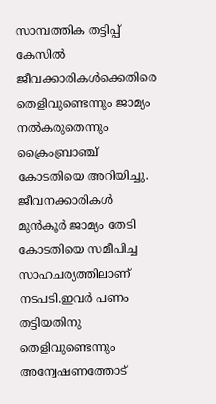സാമ്പത്തിക തട്ടിപ്പ് കേസിൽ ജീവക്കാരികൾക്കെതിരെ തെളിവുണ്ടെന്നും ജാമ്യം നൽകരുതെന്നും ക്രൈംബ്രാഞ്ച് കോടതിയെ അറിയിച്ചു. ജീവനക്കാരികൾ മുൻകൂർ ജാമ്യം തേടി കോടതിയെ സമീപിച്ച സാഹചര്യത്തിലാണ് നടപടി.ഇവർ പണം തട്ടിയതിനു തെളിവുണ്ടെന്നും അന്വേഷണത്തോട്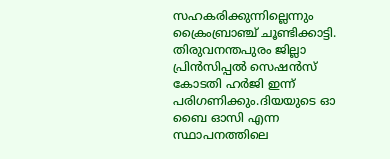സഹകരിക്കുന്നില്ലെന്നും ക്രൈംബ്രാഞ്ച് ചൂണ്ടിക്കാട്ടി. തിരുവനന്തപുരം ജില്ലാ പ്രിൻസിപ്പൽ സെഷൻസ് കോടതി ഹർജി ഇന്ന് പരിഗണിക്കും.ദിയയുടെ ഓ ബൈ ഓസി എന്ന സ്ഥാപനത്തിലെ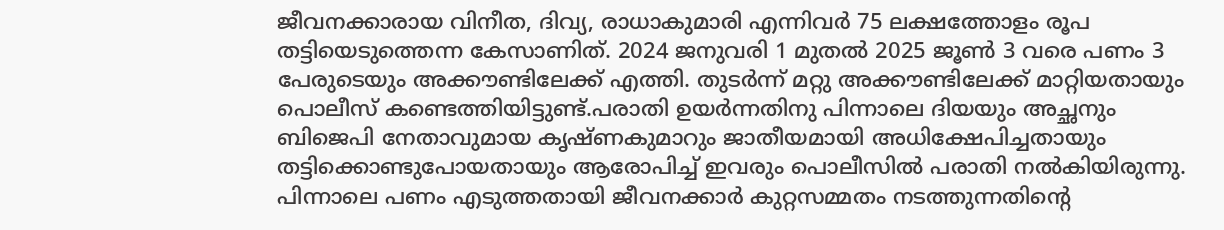ജീവനക്കാരായ വിനീത, ദിവ്യ, രാധാകുമാരി എന്നിവർ 75 ലക്ഷത്തോളം രൂപ തട്ടിയെടുത്തെന്ന കേസാണിത്. 2024 ജനുവരി 1 മുതൽ 2025 ജൂൺ 3 വരെ പണം 3 പേരുടെയും അക്കൗണ്ടിലേക്ക് എത്തി. തുടർന്ന് മറ്റു അക്കൗണ്ടിലേക്ക് മാറ്റിയതായും പൊലീസ് കണ്ടെത്തിയിട്ടുണ്ട്.പരാതി ഉയർന്നതിനു പിന്നാലെ ദിയയും അച്ഛനും ബിജെപി നേതാവുമായ കൃഷ്ണകുമാറും ജാതീയമായി അധിക്ഷേപിച്ചതായും തട്ടിക്കൊണ്ടുപോയതായും ആരോപിച്ച് ഇവരും പൊലീസിൽ പരാതി നൽകിയിരുന്നു. പിന്നാലെ പണം എടുത്തതായി ജീവനക്കാർ കുറ്റസമ്മതം നടത്തുന്നതിന്റെ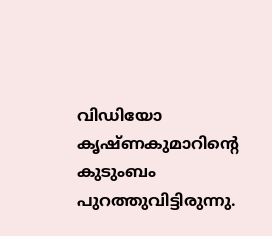വിഡിയോ കൃഷ്ണകുമാറിന്റെ കുടുംബം പുറത്തുവിട്ടിരുന്നു.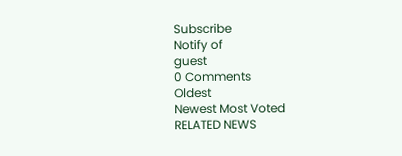Subscribe
Notify of
guest
0 Comments
Oldest
Newest Most Voted
RELATED NEWS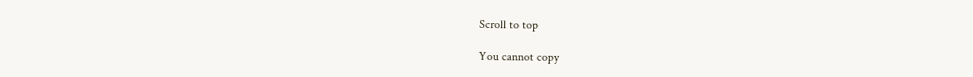Scroll to top

You cannot copy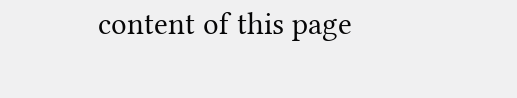content of this page